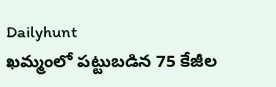Dailyhunt
ఖమ్మంలో పట్టుబడిన 75 కేజీల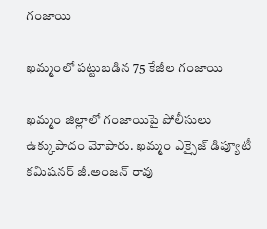గంజాయి

ఖమ్మంలో పట్టుబడిన 75 కేజీల గంజాయి

ఖమ్మం జిల్లాలో గంజాయిపై పోలీసులు ఉక్కుపాదం మోపారు. ఖమ్మం ఎక్సైజ్ డిప్యూటీ కమిషనర్ జీ.అంజన్ రావు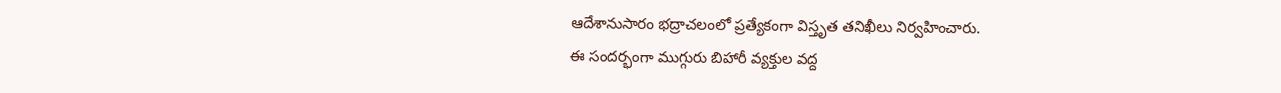ఆదేశానుసారం భద్రాచలంలో ప్రత్యేకంగా విస్తృత తనిఖీలు నిర్వహించారు.
ఈ సందర్భంగా ముగ్గురు బిహారీ వ్యక్తుల వద్ద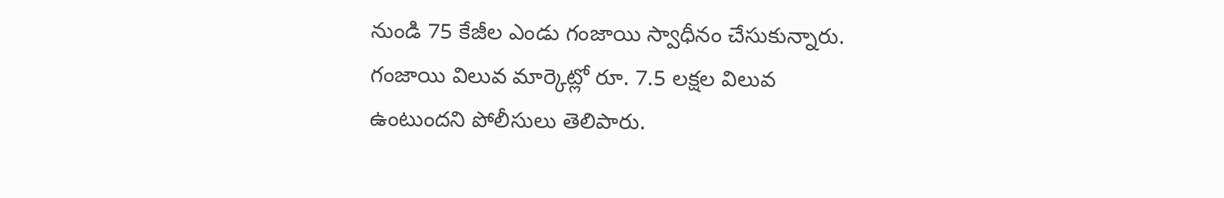నుండి 75 కేజీల ఎండు గంజాయి స్వాధీనం చేసుకున్నారు.
గంజాయి విలువ మార్కెట్లో రూ. 7.5 లక్షల విలువ ఉంటుందని పోలీసులు తెలిపారు.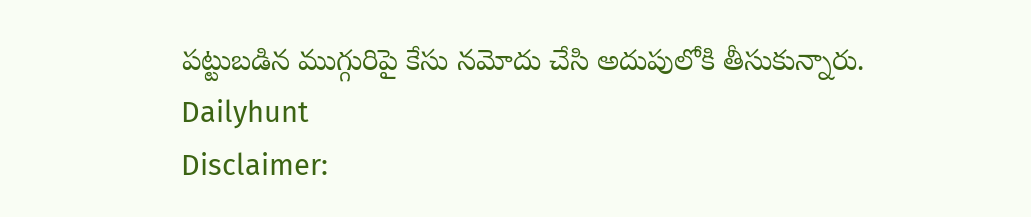పట్టుబడిన ముగ్గురిపై కేసు నమోదు చేసి అదుపులోకి తీసుకున్నారు.
Dailyhunt
Disclaimer: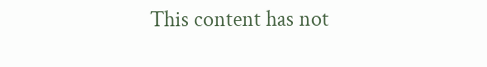This content has not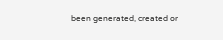been generated, created or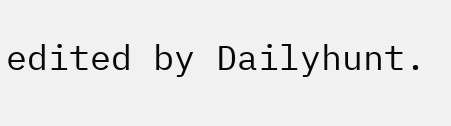edited by Dailyhunt.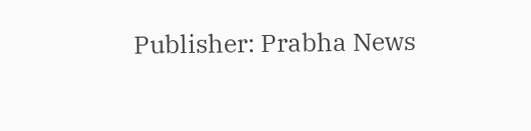Publisher: Prabha News